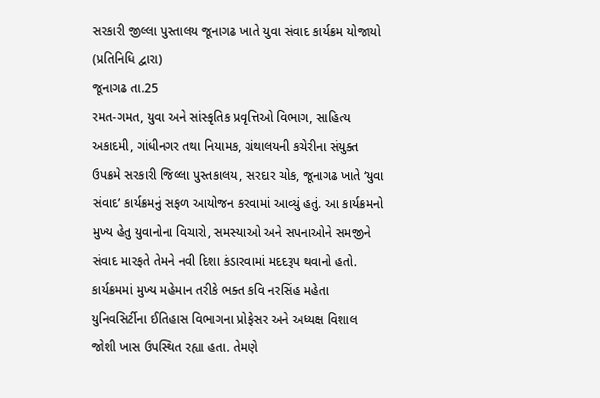સરકારી જીલ્લા પુસ્તાલય જૂનાગઢ ખાતે યુવા સંવાદ કાર્યક્રમ યોજાયો
(પ્રતિનિધિ દ્વારા)
જૂનાગઢ તા.25
રમત-ગમત, યુવા અને સાંસ્કૃતિક પ્રવૃત્તિઓ વિભાગ, સાહિત્ય અકાદમી, ગાંધીનગર તથા નિયામક, ગ્રંથાલયની કચેરીના સંયુક્ત ઉપક્રમે સરકારી જિલ્લા પુસ્તકાલય, સરદાર ચોક, જૂનાગઢ ખાતે ‘યુવા સંવાદ’ કાર્યક્રમનું સફળ આયોજન કરવામાં આવ્યું હતું. આ કાર્યક્રમનો મુખ્ય હેતુ યુવાનોના વિચારો, સમસ્યાઓ અને સપનાઓને સમજીને સંવાદ મારફતે તેમને નવી દિશા કંડારવામાં મદદરૂપ થવાનો હતો. કાર્યક્રમમાં મુખ્ય મહેમાન તરીકે ભક્ત કવિ નરસિંહ મહેતા યુનિવસિર્ટીના ઈતિહાસ વિભાગના પ્રોફેસર અને અધ્યક્ષ વિશાલ જોશી ખાસ ઉપસ્થિત રહ્યા હતા. તેમણે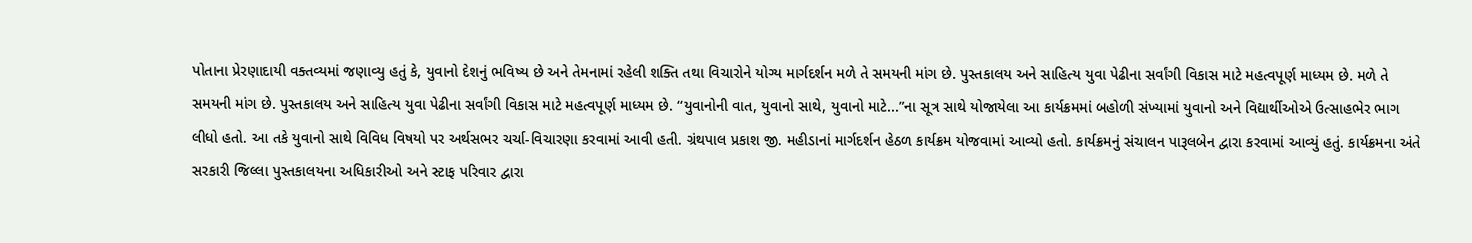પોતાના પ્રેરણાદાયી વક્તવ્યમાં જણાવ્યુ હતું કે, યુવાનો દેશનું ભવિષ્ય છે અને તેમનામાં રહેલી શક્તિ તથા વિચારોને યોગ્ય માર્ગદર્શન મળે તે સમયની માંગ છે. પુસ્તકાલય અને સાહિત્ય યુવા પેઢીના સર્વાંગી વિકાસ માટે મહત્વપૂર્ણ માધ્યમ છે. મળે તે સમયની માંગ છે. પુસ્તકાલય અને સાહિત્ય યુવા પેઢીના સર્વાંગી વિકાસ માટે મહત્વપૂર્ણ માધ્યમ છે. ‘‘યુવાનોની વાત, યુવાનો સાથે, યુવાનો માટે...”ના સૂત્ર સાથે યોજાયેલા આ કાર્યક્રમમાં બહોળી સંખ્યામાં યુવાનો અને વિદ્યાર્થીઓએ ઉત્સાહભેર ભાગ લીધો હતો. આ તકે યુવાનો સાથે વિવિધ વિષયો પર અર્થસભર ચર્ચા-વિચારણા કરવામાં આવી હતી. ગ્રંથપાલ પ્રકાશ જી. મહીડાનાં માર્ગદર્શન હેઠળ કાર્યક્રમ યોજવામાં આવ્યો હતો. કાર્યક્રમનું સંચાલન પારૂલબેન દ્વારા કરવામાં આવ્યું હતું. કાર્યક્રમના અંતે સરકારી જિલ્લા પુસ્તકાલયના અધિકારીઓ અને સ્ટાફ પરિવાર દ્વારા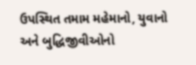ઉપસ્થિત તમામ મહેમાનો, યુવાનો અને બુદ્ધિજીવીઓનો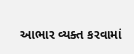આભાર વ્યક્ત કરવામાં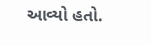આવ્યો હતો.